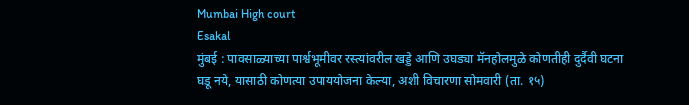Mumbai High court
Esakal
मुंबई : पावसाळ्याच्या पार्श्वभूमीवर रस्त्यांवरील खड्डे आणि उघड्या मॅनहोलमुळे कोणतीही दुर्दैवी घटना घडू नये, यासाठी कोणत्या उपाययोजना केल्या, अशी विचारणा सोमवारी (ता. १५)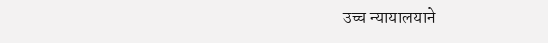उच्च न्यायालयाने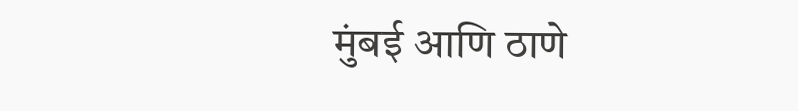मुंबई आणि ठाणे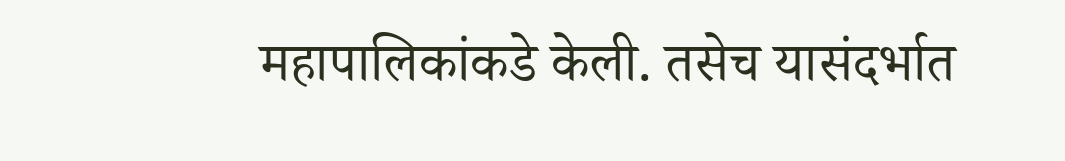महापालिकांकडे केली. तसेच यासंदर्भात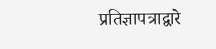प्रतिज्ञापत्राद्वारे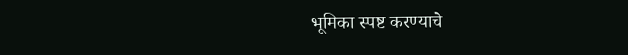भूमिका स्पष्ट करण्याचे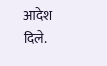आदेश दिले.